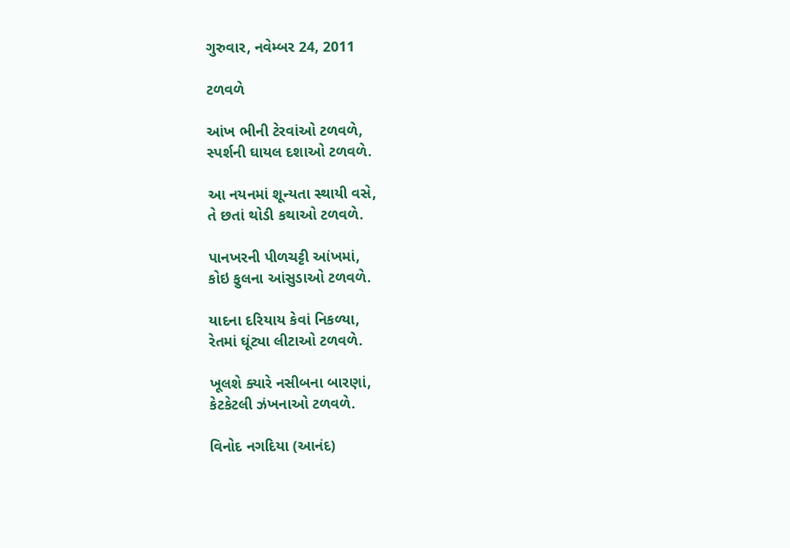ગુરુવાર, નવેમ્બર 24, 2011

ટળવળે

આંખ ભીની ટેરવાંઓ ટળવળે,
સ્પર્શની ઘાયલ દશાઓ ટળવળે.

આ નયનમાં શૂન્યતા સ્થાયી વસે,
તે છતાં થોડી કથાઓ ટળવળે.

પાનખરની પીળચટ્ટી આંખમાં,
કોઇ ફુલના આંસુડાઓ ટળવળે.

યાદના દરિયાય કેવાં નિકળ્યા,
રેતમાં ઘૂંટ્યા લીટાઓ ટળવળે.

ખૂલશે ક્યારે નસીબના બારણાં,
કેટકેટલી ઝંખનાઓ ટળવળે.

વિનોદ નગદિયા (આનંદ)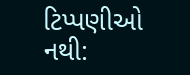ટિપ્પણીઓ નથી: